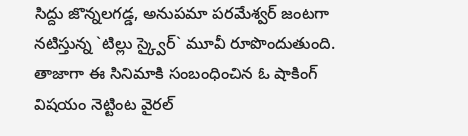సిద్దు జొన్నలగడ్డ, అనుపమా పరమేశ్వర్ జంటగా నటిస్తున్న `టిల్లు స్క్వైర్` మూవీ రూపొందుతుంది. తాజాగా ఈ సినిమాకి సంబంధించిన ఓ షాకింగ్ విషయం నెట్టింట వైరల్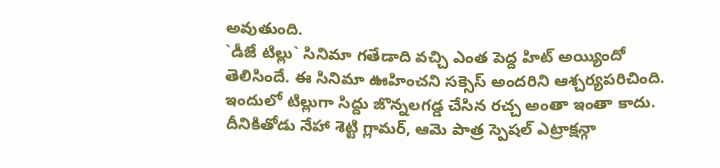అవుతుంది.
`డీజే టిల్లు` సినిమా గతేడాది వచ్చి ఎంత పెద్ద హిట్ అయ్యిందో తెలిసిందే. ఈ సినిమా ఊహించని సక్సెస్ అందరిని ఆశ్చర్యపరిచింది. ఇందులో టిల్లుగా సిద్దు జొన్నలగడ్డ చేసిన రచ్చ అంతా ఇంతా కాదు. దీనికితోడు నేహా శెట్టి గ్లామర్, ఆమె పాత్ర స్పెషల్ ఎట్రాక్షన్గా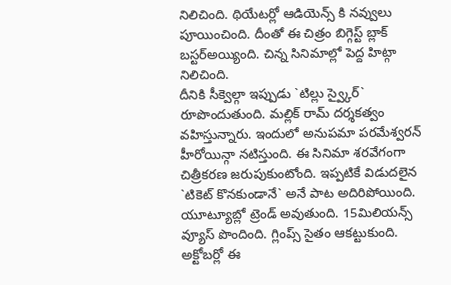నిలిచింది. థియేటర్లో ఆడియెన్స్ కి నవ్వులు పూయించింది. దీంతో ఈ చిత్రం బిగ్గెస్ట్ బ్లాక్ బస్టర్అయ్యింది. చిన్న సినిమాల్లో పెద్ద హిట్గా నిలిచింది.
దీనికి సీక్వెల్గా ఇప్పుడు `టిల్లు స్వ్కైర్` రూపొందుతుంది. మల్లిక్ రామ్ దర్శకత్వం వహిస్తున్నారు. ఇందులో అనుపమా పరమేశ్వరన్ హీరోయిన్గా నటిస్తుంది. ఈ సినిమా శరవేగంగా చిత్రీకరణ జరుపుకుంటోంది. ఇప్పటికే విడుదలైన `టికెట్ కొనకుండానే` అనే పాట అదిరిపోయింది. యూట్యూబ్లో ట్రెండ్ అవుతుంది. 15మిలియన్స్ వ్యూస్ పొందింది. గ్లింప్స్ సైతం ఆకట్టుకుంది.
అక్టోబర్లో ఈ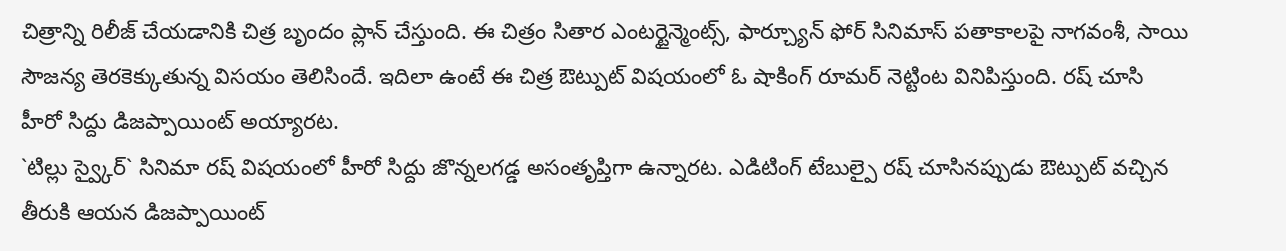చిత్రాన్ని రిలీజ్ చేయడానికి చిత్ర బృందం ప్లాన్ చేస్తుంది. ఈ చిత్రం సితార ఎంటర్టైన్మెంట్స్, ఫార్చ్యూన్ ఫోర్ సినిమాస్ పతాకాలపై నాగవంశీ, సాయి సౌజన్య తెరకెక్కుతున్న విసయం తెలిసిందే. ఇదిలా ఉంటే ఈ చిత్ర ఔట్పుట్ విషయంలో ఓ షాకింగ్ రూమర్ నెట్టింట వినిపిస్తుంది. రష్ చూసి హీరో సిద్దు డిజప్పాయింట్ అయ్యారట.
`టిల్లు స్వ్కైర్` సినిమా రష్ విషయంలో హీరో సిద్దు జొన్నలగడ్డ అసంతృప్తిగా ఉన్నారట. ఎడిటింగ్ టేబుల్పై రష్ చూసినప్పుడు ఔట్పుట్ వచ్చిన తీరుకి ఆయన డిజప్పాయింట్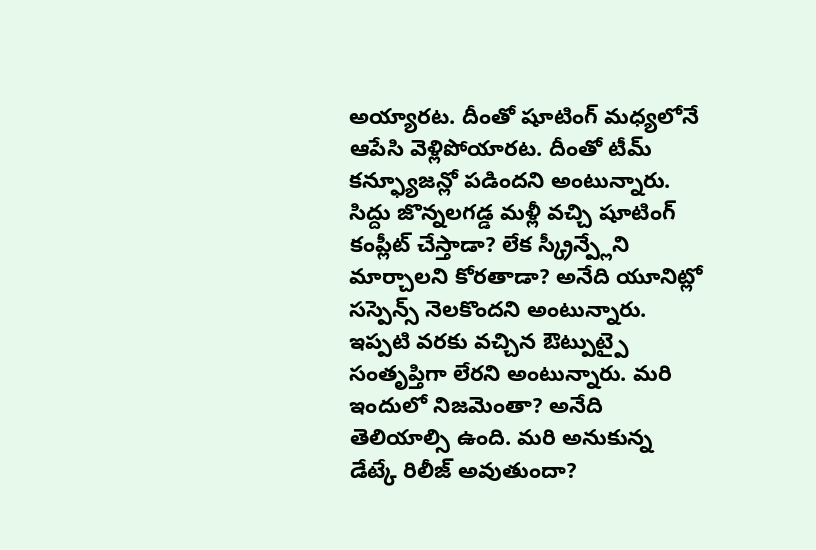అయ్యారట. దీంతో షూటింగ్ మధ్యలోనే ఆపేసి వెళ్లిపోయారట. దీంతో టీమ్ కన్ఫ్యూజన్లో పడిందని అంటున్నారు.
సిద్దు జొన్నలగడ్డ మళ్లీ వచ్చి షూటింగ్ కంప్లీట్ చేస్తాడా? లేక స్క్రీన్ప్లేని మార్చాలని కోరతాడా? అనేది యూనిట్లో సస్పెన్స్ నెలకొందని అంటున్నారు. ఇప్పటి వరకు వచ్చిన ఔట్పుట్పై సంతృప్తిగా లేరని అంటున్నారు. మరి ఇందులో నిజమెంతా? అనేది తెలియాల్సి ఉంది. మరి అనుకున్న డేట్కే రిలీజ్ అవుతుందా?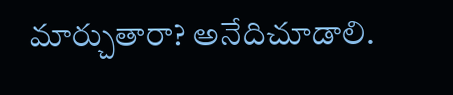మార్చుతారా? అనేదిచూడాలి.